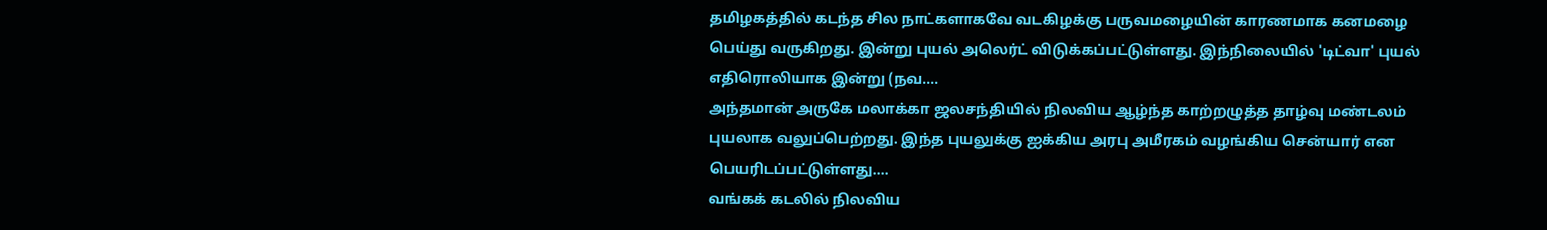தமிழகத்தில் கடந்த சில நாட்களாகவே வடகிழக்கு பருவமழையின் காரணமாக கனமழை பெய்து வருகிறது. இன்று புயல் அலெர்ட் விடுக்கப்பட்டுள்ளது. இந்நிலையில் 'டிட்வா' புயல் எதிரொலியாக இன்று (நவ.…
அந்தமான் அருகே மலாக்கா ஜலசந்தியில் நிலவிய ஆழ்ந்த காற்றழுத்த தாழ்வு மண்டலம் புயலாக வலுப்பெற்றது. இந்த புயலுக்கு ஐக்கிய அரபு அமீரகம் வழங்கிய சென்யார் என பெயரிடப்பட்டுள்ளது.…
வங்கக் கடலில் நிலவிய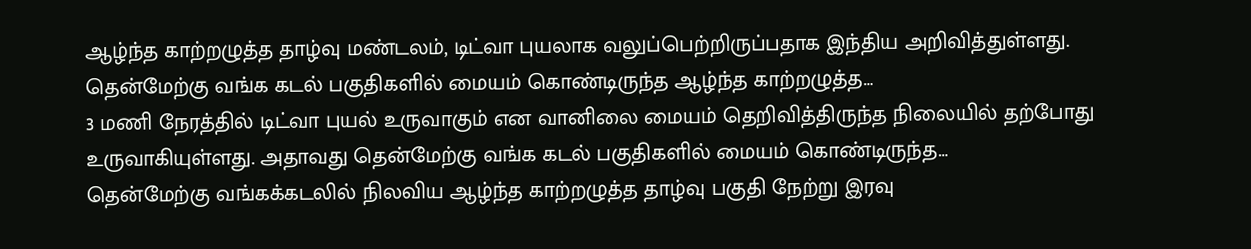ஆழ்ந்த காற்றழுத்த தாழ்வு மண்டலம், டிட்வா புயலாக வலுப்பெற்றிருப்பதாக இந்திய அறிவித்துள்ளது. தென்மேற்கு வங்க கடல் பகுதிகளில் மையம் கொண்டிருந்த ஆழ்ந்த காற்றழுத்த…
3 மணி நேரத்தில் டிட்வா புயல் உருவாகும் என வானிலை மையம் தெறிவித்திருந்த நிலையில் தற்போது உருவாகியுள்ளது. அதாவது தென்மேற்கு வங்க கடல் பகுதிகளில் மையம் கொண்டிருந்த…
தென்மேற்கு வங்கக்கடலில் நிலவிய ஆழ்ந்த காற்றழுத்த தாழ்வு பகுதி நேற்று இரவு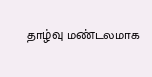தாழ்வு மண்டலமாக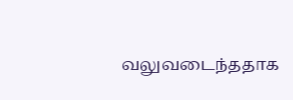வலுவடைந்ததாக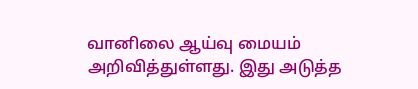வானிலை ஆய்வு மையம் அறிவித்துள்ளது. இது அடுத்த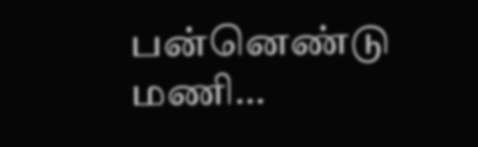பன்னெண்டு மணி…